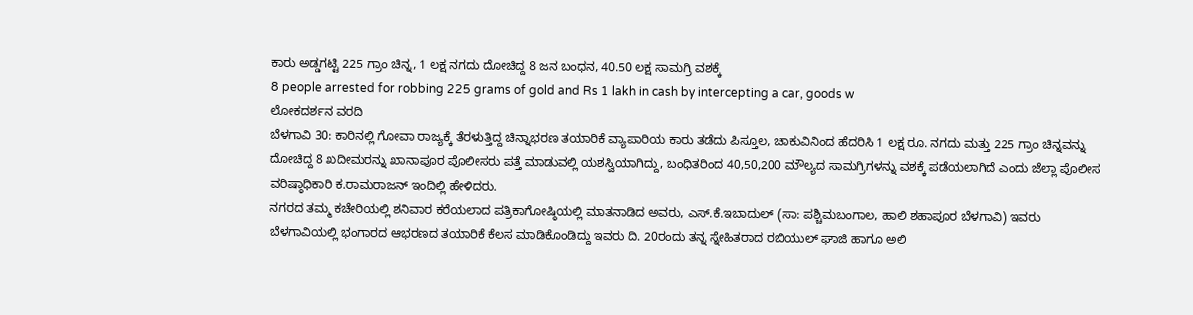ಕಾರು ಅಡ್ಡಗಟ್ಟಿ 225 ಗ್ರಾಂ ಚಿನ್ನ, 1 ಲಕ್ಷ ನಗದು ದೋಚಿದ್ದ 8 ಜನ ಬಂಧನ, 40.50 ಲಕ್ಷ ಸಾಮಗ್ರಿ ವಶಕ್ಕೆ
8 people arrested for robbing 225 grams of gold and Rs 1 lakh in cash by intercepting a car, goods w
ಲೋಕದರ್ಶನ ವರದಿ
ಬೆಳಗಾವಿ 30: ಕಾರಿನಲ್ಲಿ ಗೋವಾ ರಾಜ್ಯಕ್ಕೆ ತೆರಳುತ್ತಿದ್ದ ಚಿನ್ನಾಭರಣ ತಯಾರಿಕೆ ವ್ಯಾಪಾರಿಯ ಕಾರು ತಡೆದು ಪಿಸ್ತೂಲ, ಚಾಕುವಿನಿಂದ ಹೆದರಿಸಿ 1 ಲಕ್ಷ ರೂ. ನಗದು ಮತ್ತು 225 ಗ್ರಾಂ ಚಿನ್ನವನ್ನು ದೋಚಿದ್ದ 8 ಖದೀಮರನ್ನು ಖಾನಾಪೂರ ಪೊಲೀಸರು ಪತ್ತೆ ಮಾಡುವಲ್ಲಿ ಯಶಸ್ವಿಯಾಗಿದ್ದು, ಬಂಧಿತರಿಂದ 40,50,200 ಮೌಲ್ಯದ ಸಾಮಗ್ರಿಗಳನ್ನು ವಶಕ್ಕೆ ಪಡೆಯಲಾಗಿದೆ ಎಂದು ಜೆಲ್ಲಾ ಪೊಲೀಸ ವರಿಷ್ಠಾಧಿಕಾರಿ ಕ.ರಾಮರಾಜನ್ ಇಂದಿಲ್ಲಿ ಹೇಳಿದರು.
ನಗರದ ತಮ್ಮ ಕಚೇರಿಯಲ್ಲಿ ಶನಿವಾರ ಕರೆಯಲಾದ ಪತ್ರಿಕಾಗೋಷ್ಠಿಯಲ್ಲಿ ಮಾತನಾಡಿದ ಅವರು, ಎಸ್.ಕೆ.ಇಬಾದುಲ್ (ಸಾ: ಪಶ್ಚಿಮಬಂಗಾಲ, ಹಾಲಿ ಶಹಾಪೂರ ಬೆಳಗಾವಿ) ಇವರು ಬೆಳಗಾವಿಯಲ್ಲಿ ಭಂಗಾರದ ಆಭರಣದ ತಯಾರಿಕೆ ಕೆಲಸ ಮಾಡಿಕೊಂಡಿದ್ದು ಇವರು ದಿ. 20ರಂದು ತನ್ನ ಸ್ನೇಹಿತರಾದ ರಬಿಯುಲ್ ಘಾಜಿ ಹಾಗೂ ಅಲಿ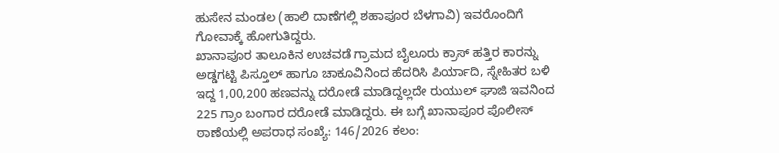ಹುಸೇನ ಮಂಡಲ (ಹಾಲಿ ದಾಣೆಗಲ್ಲಿ ಶಹಾಪೂರ ಬೆಳಗಾವಿ) ಇವರೊಂದಿಗೆ ಗೋವಾಕ್ಕೆ ಹೋಗುತಿದ್ದರು.
ಖಾನಾಪೂರ ತಾಲೂಕಿನ ಉಚವಡೆ ಗ್ರಾಮದ ಬೈಲೂರು ಕ್ರಾಸ್ ಹತ್ತಿರ ಕಾರನ್ನು ಅಡ್ಡಗಟ್ಟಿ ಪಿಸ್ತೂಲ್ ಹಾಗೂ ಚಾಕೂವಿನಿಂದ ಹೆದರಿಸಿ ಪಿರ್ಯಾದಿ, ಸ್ನೇಹಿತರ ಬಳಿ ಇದ್ದ 1,00,200 ಹಣವನ್ನು ದರೋಡೆ ಮಾಡಿದ್ದಲ್ಲದೇ ರುಯುಲ್ ಘಾಜಿ ಇವನಿಂದ 225 ಗ್ರಾಂ ಬಂಗಾರ ದರೋಡೆ ಮಾಡಿದ್ದರು. ಈ ಬಗ್ಗೆ ಖಾನಾಪೂರ ಪೊಲೀಸ್ ಠಾಣೆಯಲ್ಲಿ ಅಪರಾಧ ಸಂಖ್ಯೆ: 146/2026 ಕಲಂ: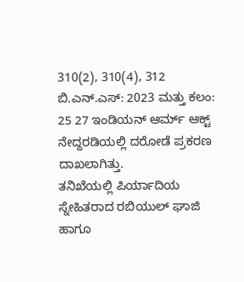310(2), 310(4), 312 ಬಿ.ಎನ್.ಎಸ್: 2023 ಮತ್ತು ಕಲಂ: 25 27 ಇಂಡಿಯನ್ ಆರ್ಮ್ ಆಕ್ಟ್ ನೇದ್ದರಡಿಯಲ್ಲಿ ದರೋಡೆ ಪ್ರಕರಣ ದಾಖಲಾಗಿತ್ತು.
ತನಿಖೆಯಲ್ಲಿ ಪಿರ್ಯಾದಿಯ ಸ್ನೇಹಿತರಾದ ರಬಿಯುಲ್ ಘಾಜಿ ಹಾಗೂ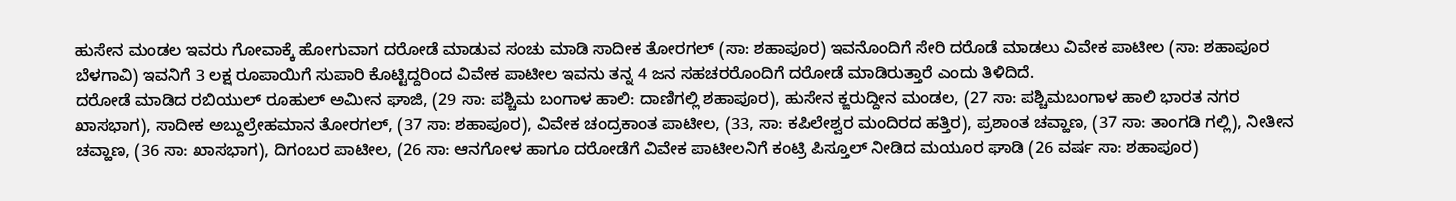ಹುಸೇನ ಮಂಡಲ ಇವರು ಗೋವಾಕ್ಕೆ ಹೋಗುವಾಗ ದರೋಡೆ ಮಾಡುವ ಸಂಚು ಮಾಡಿ ಸಾದೀಕ ತೋರಗಲ್ (ಸಾ: ಶಹಾಪೂರ) ಇವನೊಂದಿಗೆ ಸೇರಿ ದರೊಡೆ ಮಾಡಲು ವಿವೇಕ ಪಾಟೀಲ (ಸಾ: ಶಹಾಪೂರ ಬೆಳಗಾವಿ) ಇವನಿಗೆ 3 ಲಕ್ಷ ರೂಪಾಯಿಗೆ ಸುಪಾರಿ ಕೊಟ್ಟಿದ್ದರಿಂದ ವಿವೇಕ ಪಾಟೀಲ ಇವನು ತನ್ನ 4 ಜನ ಸಹಚರರೊಂದಿಗೆ ದರೋಡೆ ಮಾಡಿರುತ್ತಾರೆ ಎಂದು ತಿಳಿದಿದೆ.
ದರೋಡೆ ಮಾಡಿದ ರಬಿಯುಲ್ ರೂಹುಲ್ ಅಮೀನ ಘಾಜಿ, (29 ಸಾ: ಪಶ್ಚಿಮ ಬಂಗಾಳ ಹಾಲಿ: ದಾಣಿಗಲ್ಲಿ ಶಹಾಪೂರ), ಹುಸೇನ ಕ್ಙರುದ್ದೀನ ಮಂಡಲ, (27 ಸಾ: ಪಶ್ಚಿಮಬಂಗಾಳ ಹಾಲಿ ಭಾರತ ನಗರ ಖಾಸಭಾಗ), ಸಾದೀಕ ಅಬ್ದುಲ್ರೇಹಮಾನ ತೋರಗಲ್, (37 ಸಾ: ಶಹಾಪೂರ), ವಿವೇಕ ಚಂದ್ರಕಾಂತ ಪಾಟೀಲ, (33, ಸಾ: ಕಪಿಲೇಶ್ವರ ಮಂದಿರದ ಹತ್ತಿರ), ಪ್ರಶಾಂತ ಚವ್ಹಾಣ, (37 ಸಾ: ತಾಂಗಡಿ ಗಲ್ಲಿ), ನೀತೀನ ಚವ್ಹಾಣ, (36 ಸಾ: ಖಾಸಭಾಗ), ದಿಗಂಬರ ಪಾಟೀಲ, (26 ಸಾ: ಆನಗೋಳ ಹಾಗೂ ದರೋಡೆಗೆ ವಿವೇಕ ಪಾಟೀಲನಿಗೆ ಕಂಟ್ರಿ ಪಿಸ್ತೂಲ್ ನೀಡಿದ ಮಯೂರ ಘಾಡಿ (26 ವರ್ಷ ಸಾ: ಶಹಾಪೂರ)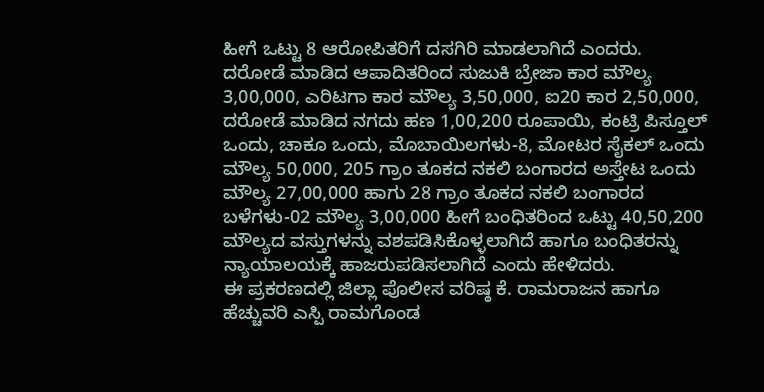ಹೀಗೆ ಒಟ್ಟು 8 ಆರೋಪಿತರಿಗೆ ದಸಗಿರಿ ಮಾಡಲಾಗಿದೆ ಎಂದರು.
ದರೋಡೆ ಮಾಡಿದ ಆಪಾದಿತರಿಂದ ಸುಜುಕಿ ಬ್ರೇಜಾ ಕಾರ ಮೌಲ್ಯ 3,00,000, ಎರಿಟಗಾ ಕಾರ ಮೌಲ್ಯ 3,50,000, ಐ20 ಕಾರ 2,50,000, ದರೋಡೆ ಮಾಡಿದ ನಗದು ಹಣ 1,00,200 ರೂಪಾಯಿ, ಕಂಟ್ರಿ ಪಿಸ್ತೂಲ್ ಒಂದು, ಚಾಕೂ ಒಂದು, ಮೊಬಾಯಿಲಗಳು-8, ಮೋಟರ ಸೈಕಲ್ ಒಂದು ಮೌಲ್ಯ 50,000, 205 ಗ್ರಾಂ ತೂಕದ ನಕಲಿ ಬಂಗಾರದ ಅಸ್ತೇಟ ಒಂದು ಮೌಲ್ಯ 27,00,000 ಹಾಗು 28 ಗ್ರಾಂ ತೂಕದ ನಕಲಿ ಬಂಗಾರದ ಬಳೆಗಳು-02 ಮೌಲ್ಯ 3,00,000 ಹೀಗೆ ಬಂಧಿತರಿಂದ ಒಟ್ಟು 40,50,200 ಮೌಲ್ಯದ ವಸ್ತುಗಳನ್ನು ವಶಪಡಿಸಿಕೊಳ್ಳಲಾಗಿದೆ ಹಾಗೂ ಬಂಧಿತರನ್ನು ನ್ಯಾಯಾಲಯಕ್ಕೆ ಹಾಜರುಪಡಿಸಲಾಗಿದೆ ಎಂದು ಹೇಳಿದರು.
ಈ ಪ್ರಕರಣದಲ್ಲಿ ಜಿಲ್ಲಾ ಪೊಲೀಸ ವರಿಷ್ಠ ಕೆ. ರಾಮರಾಜನ ಹಾಗೂ ಹೆಚ್ಚುವರಿ ಎಸ್ಪಿ ರಾಮಗೊಂಡ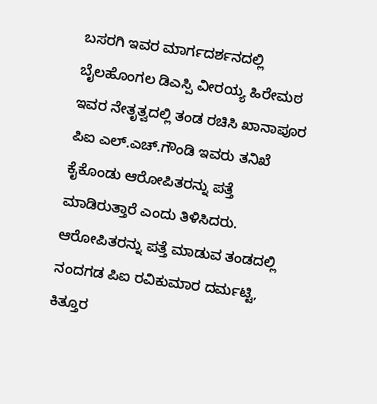ಬಸರಗಿ ಇವರ ಮಾರ್ಗದರ್ಶನದಲ್ಲಿ ಬೈಲಹೊಂಗಲ ಡಿಎಸ್ಪಿ ವೀರಯ್ಯ ಹಿರೇಮಠ ಇವರ ನೇತೃತ್ವದಲ್ಲಿ ತಂಡ ರಚಿಸಿ ಖಾನಾಪೂರ ಪಿಐ ಎಲ್.ಎಚ್.ಗೌಂಡಿ ಇವರು ತನಿಖೆ ಕೈಕೊಂಡು ಆರೋಪಿತರನ್ನು ಪತ್ತೆ ಮಾಡಿರುತ್ತಾರೆ ಎಂದು ತಿಳಿಸಿದರು.
ಆರೋಪಿತರನ್ನು ಪತ್ತೆ ಮಾಡುವ ತಂಡದಲ್ಲಿ ನಂದಗಡ ಪಿಐ ರವಿಕುಮಾರ ದರ್ಮಟ್ಟಿ, ಕಿತ್ತೂರ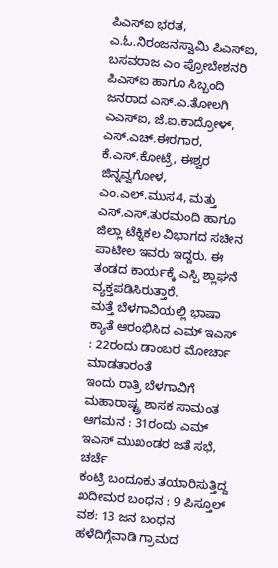ಪಿಎಸ್ಐ ಭರತ, ಎ.ಓ.ನಿರಂಜನಸ್ವಾಮಿ ಪಿಎಸ್ಐ, ಬಸವರಾಜ ಎಂ ಪ್ರೋಬೇಶನರಿ ಪಿಎಸ್ಐ ಹಾಗೂ ಸಿಬ್ಬಂದಿ ಜನರಾದ ಎಸ್.ಎ.ತೋಲಗಿ ಎಎಸ್ಐ, ಜೆ.ಐ.ಕಾದ್ರೋಳ್, ಎಸ್.ಎಚ್.ಈರಗಾರ, ಕೆ.ಎಸ್.ಕೋಟ್ರೆ, ಈಶ್ವರ ಜಿನ್ನವ್ವಗೋಳ, ಎಂ.ಎಲ್.ಮುಸ4, ಮತ್ತು ಎಸ್.ಎಸ್.ತುರಮಂದಿ ಹಾಗೂ ಜಿಲ್ಲಾ ಟೆಕ್ನಿಕಲ ವಿಭಾಗದ ಸಚೀನ ಪಾಟೀಲ ಇವರು ಇದ್ದರು. ಈ ತಂಡದ ಕಾರ್ಯಕ್ಕೆ ಎಸ್ಪಿ ಶ್ಲಾಘನೆ ವ್ಯಕ್ತಪಡಿಸಿರುತ್ತಾರೆ.
ಮತ್ತೆ ಬೆಳಗಾವಿಯಲ್ಲಿ ಭಾಷಾ ಕ್ಯಾತೆ ಆರಂಭಿಸಿದ ಎಮ್ ಇಎಸ್ : 22ರಂದು ಡಾಂಬರ ಮೋರ್ಚಾ ಮಾಡತಾರಂತೆ
ಇಂದು ರಾತ್ರಿ ಬೆಳಗಾವಿಗೆ ಮಹಾರಾಷ್ಟ್ರ ಶಾಸಕ ಸಾಮಂತ ಆಗಮನ : 31ರಂದು ಎಮ್ ಇಎಸ್ ಮುಖಂಡರ ಜತೆ ಸಭೆ, ಚರ್ಚೆ
ಕಂಟ್ರಿ ಬಂದೂಕು ತಯಾರಿಸುತ್ತಿದ್ದ ಖದೀಮರ ಬಂಧನ : 9 ಪಿಸ್ತೂಲ್ ವಶ: 13 ಜನ ಬಂಧನ
ಹಳೆದಿಗ್ಗೆವಾಡಿ ಗ್ರಾಮದ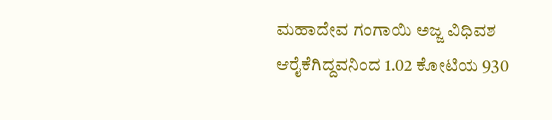ಮಹಾದೇವ ಗಂಗಾಯಿ ಅಜ್ಜ ವಿಧಿವಶ
ಆರೈಕೆಗಿದ್ದವನಿಂದ 1.02 ಕೋಟಿಯ 930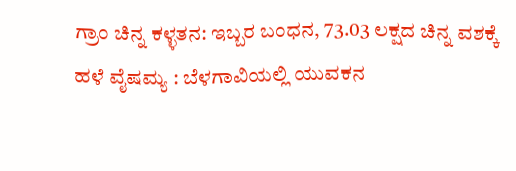ಗ್ರಾಂ ಚಿನ್ನ ಕಳ್ಳತನ: ಇಬ್ಬರ ಬಂಧನ, 73.03 ಲಕ್ಷದ ಚಿನ್ನ ವಶಕ್ಕೆ
ಹಳೆ ವೈಷಮ್ಯ : ಬೆಳಗಾವಿಯಲ್ಲಿ ಯುವಕನ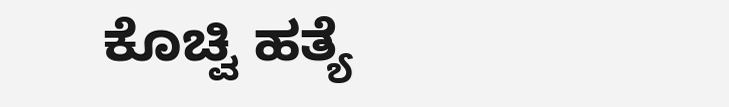ಕೊಚ್ವಿ ಹತ್ಯೆ